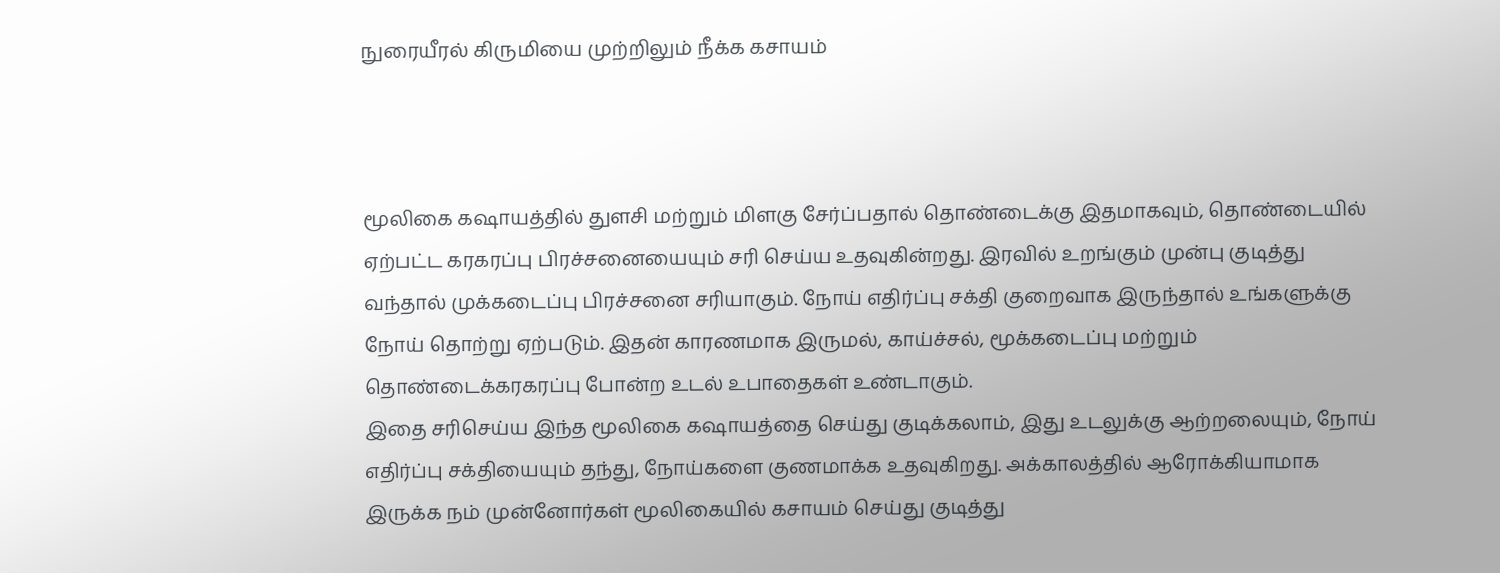நுரையீரல் கிருமியை முற்றிலும் நீக்க கசாயம்



மூலிகை கஷாயத்தில் துளசி மற்றும் மிளகு சேர்ப்பதால் தொண்டைக்கு இதமாகவும், தொண்டையில் ஏற்பட்ட கரகரப்பு பிரச்சனையையும் சரி செய்ய உதவுகின்றது. இரவில் உறங்கும் முன்பு குடித்து வந்தால் முக்கடைப்பு பிரச்சனை சரியாகும். நோய் எதிர்ப்பு சக்தி குறைவாக இருந்தால் உங்களுக்கு நோய் தொற்று ஏற்படும். இதன் காரணமாக இருமல், காய்ச்சல், மூக்கடைப்பு மற்றும் தொண்டைக்கரகரப்பு போன்ற உடல் உபாதைகள் உண்டாகும்.
இதை சரிசெய்ய இந்த மூலிகை கஷாயத்தை செய்து குடிக்கலாம், இது உடலுக்கு ஆற்றலையும், நோய் எதிர்ப்பு சக்தியையும் தந்து, நோய்களை குணமாக்க உதவுகிறது. அக்காலத்தில் ஆரோக்கியாமாக இருக்க நம் முன்னோர்கள் மூலிகையில் கசாயம் செய்து குடித்து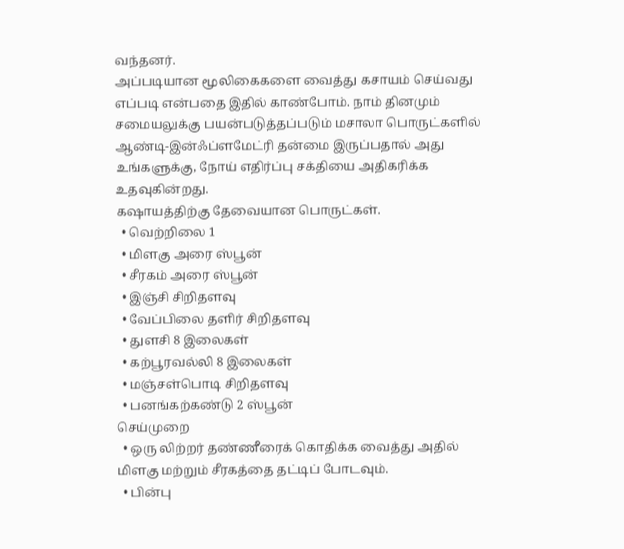வந்தனர்.
அப்படியான மூலிகைகளை வைத்து கசாயம் செய்வது எப்படி என்பதை இதில் காண்போம். நாம் தினமும் சமையலுக்கு பயன்படுத்தப்படும் மசாலா பொருட்களில் ஆண்டி-இன்ஃப்ளமேட்ரி தன்மை இருப்பதால் அது உங்களுக்கு, நோய் எதிர்ப்பு சக்தியை அதிகரிக்க உதவுகின்றது.
கஷாயத்திற்கு தேவையான பொருட்கள்.
  • வெற்றிலை 1
  • மிளகு அரை ஸ்பூன்
  • சீரகம் அரை ஸ்பூன்
  • இஞ்சி சிறிதளவு
  • வேப்பிலை தளிர் சிறிதளவு
  • துளசி 8 இலைகள்
  • கற்பூரவல்லி 8 இலைகள்
  • மஞ்சள்பொடி சிறிதளவு
  • பனங்கற்கண்டு 2 ஸ்பூன்
செய்முறை
  • ஒரு லிற்றர் தண்ணீரைக் கொதிக்க வைத்து அதில் மிளகு மற்றும் சீரகத்தை தட்டிப் போடவும்.
  • பின்பு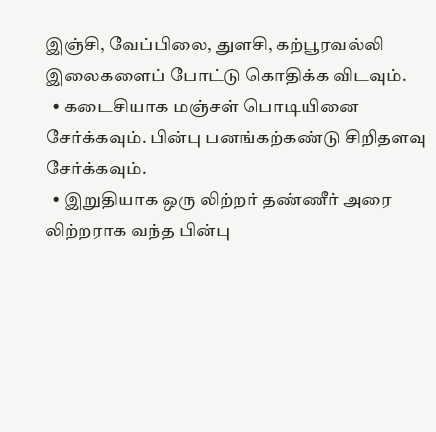இஞ்சி, வேப்பிலை, துளசி, கற்பூரவல்லி இலைகளைப் போட்டு கொதிக்க விடவும்.
  • கடைசியாக மஞ்சள் பொடியினை சேர்க்கவும். பின்பு பனங்கற்கண்டு சிறிதளவு சேர்க்கவும்.
  • இறுதியாக ஒரு லிற்றர் தண்ணீர் அரை லிற்றராக வந்த பின்பு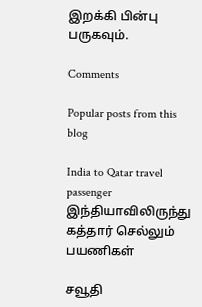இறக்கி பின்பு பருகவும்.

Comments

Popular posts from this blog

India to Qatar travel passenger இந்தியாவிலிருந்து கத்தார் செல்லும் பயணிகள்

சவூதி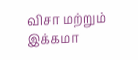விசா மற்றும் இக்கமா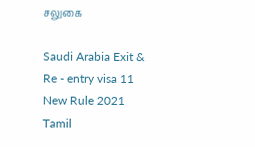சலுகை

Saudi Arabia Exit & Re - entry visa 11 New Rule 2021 Tamil